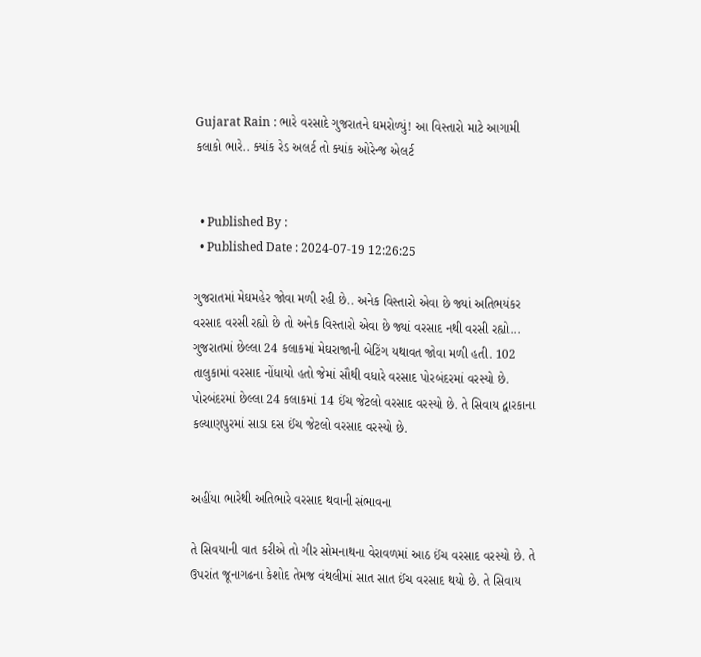Gujarat Rain : ભારે વરસાદે ગુજરાતને ઘમરોળ્યું! આ વિસ્તારો માટે આગામી કલાકો ભારે.. ક્યાંક રેડ અલર્ટ તો ક્યાંક ઓરેન્જ એલર્ટ


  • Published By :
  • Published Date : 2024-07-19 12:26:25

ગુજરાતમાં મેઘમહેર જોવા મળી રહી છે.. અનેક વિસ્તારો એવા છે જ્યાં અતિભયંકર વરસાદ વરસી રહ્યો છે તો અનેક વિસ્તારો એવા છે જ્યાં વરસાદ નથી વરસી રહ્યો... ગુજરાતમાં છેલ્લા 24 કલાકમાં મેઘરાજાની બેટિંગ યથાવત જોવા મળી હતી. 102 તાલુકામાં વરસાદ નોંધાયો હતો જેમાં સૌથી વધારે વરસાદ પોરબંદરમાં વરસ્યો છે. પોરબંદરમાં છેલ્લા 24 કલાકમાં 14 ઈંચ જેટલો વરસાદ વરસ્યો છે. તે સિવાય દ્વારકાના કલ્યાણપુરમાં સાડા દસ ઈંચ જેટલો વરસાદ વરસ્યો છે.


અહીંયા ભારેથી અતિભારે વરસાદ થવાની સંભાવના

તે સિવયાની વાત કરીએ તો ગીર સોમનાથના વેરાવળમાં આઠ ઈંચ વરસાદ વરસ્યો છે. તે ઉપરાંત જૂનાગઢના કેશોદ તેમજ વંથલીમાં સાત સાત ઈંચ વરસાદ થયો છે. તે સિવાય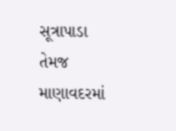સૂત્રાપાડા તેમજ માણાવદરમાં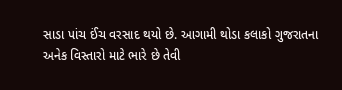સાડા પાંચ ઈંચ વરસાદ થયો છે. આગામી થોડા કલાકો ગુજરાતના અનેક વિસ્તારો માટે ભારે છે તેવી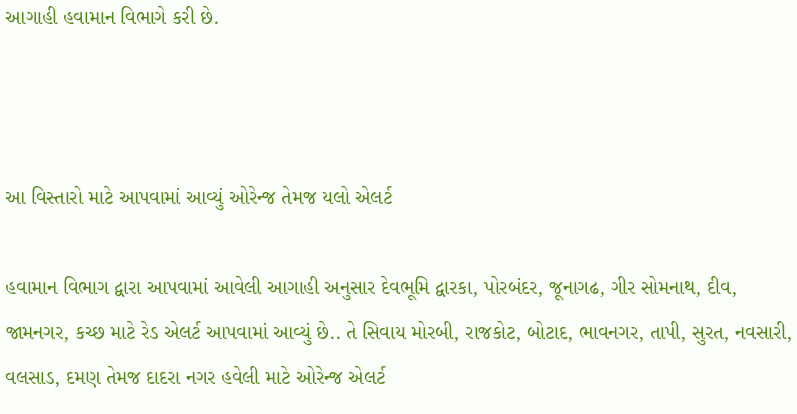આગાહી હવામાન વિભાગે કરી છે.



આ વિસ્તારો માટે આપવામાં આવ્યું ઓરેન્જ તેમજ યલો એલર્ટ

હવામાન વિભાગ દ્વારા આપવામાં આવેલી આગાહી અનુસાર દેવભૂમિ દ્વારકા, પોરબંદર, જૂનાગઢ, ગીર સોમનાથ, દીવ, જામનગર, કચ્છ માટે રેડ એલર્ટ આપવામાં આવ્યું છે.. તે સિવાય મોરબી, રાજકોટ, બોટાદ, ભાવનગર, તાપી, સુરત, નવસારી, વલસાડ, દમણ તેમજ દાદરા નગર હવેલી માટે ઓરેન્જ એલર્ટ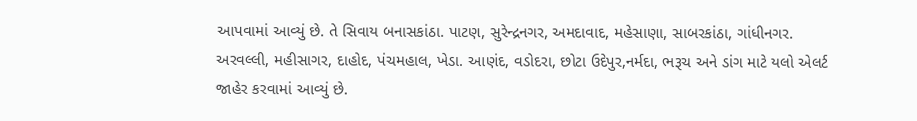આપવામાં આવ્યું છે. તે સિવાય બનાસકાંઠા. પાટણ, સુરેન્દ્રનગર, અમદાવાદ, મહેસાણા, સાબરકાંઠા, ગાંધીનગર. અરવલ્લી, મહીસાગર, દાહોદ, પંચમહાલ, ખેડા. આણંદ, વડોદરા, છોટા ઉદેપુર,નર્મદા, ભરૂચ અને ડાંગ માટે યલો એલર્ટ જાહેર કરવામાં આવ્યું છે.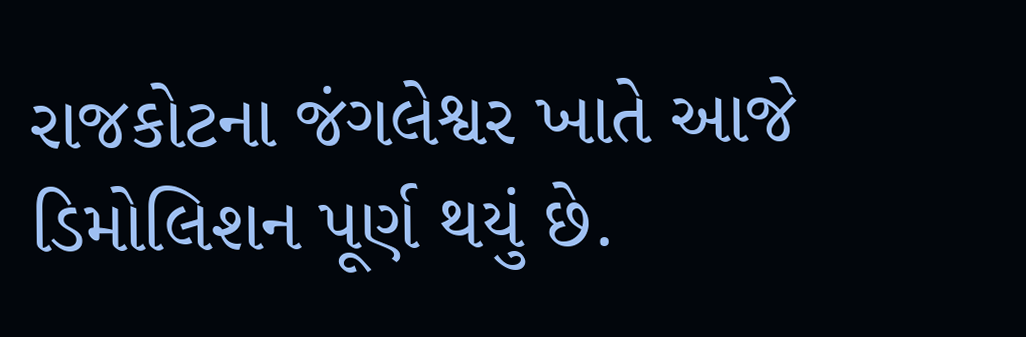રાજકોટના જંગલેશ્વર ખાતે આજે ડિમોલિશન પૂર્ણ થયું છે.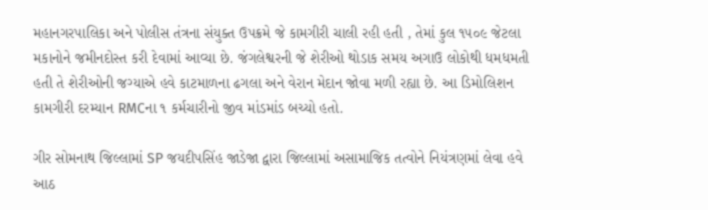મહાનગરપાલિકા અને પોલીસ તંત્રના સંયુક્ત ઉપક્રમે જે કામગીરી ચાલી રહી હતી , તેમાં કુલ ૧૫૦૯ જેટલા મકાનોને જમીનદોસ્ત કરી દેવામાં આવ્યા છે. જંગલેશ્વરની જે શેરીઓ થોડાક સમય અગાઉ લોકોથી ધમધમતી હતી તે શેરીઓની જગ્યાએ હવે કાટમાળના ઢગલા અને વેરાન મેદાન જોવા મળી રહ્યા છે. આ ડિમોલિશન કામગીરી દરમ્યાન RMCના ૧ કર્મચારીનો જીવ માંડમાંડ બચ્યો હતો.

ગીર સોમનાથ જિલ્લામાં SP જયદીપસિંહ જાડેજા દ્વારા જિલ્લામાં અસામાજિક તત્વોને નિયંત્રણમાં લેવા હવે આઠ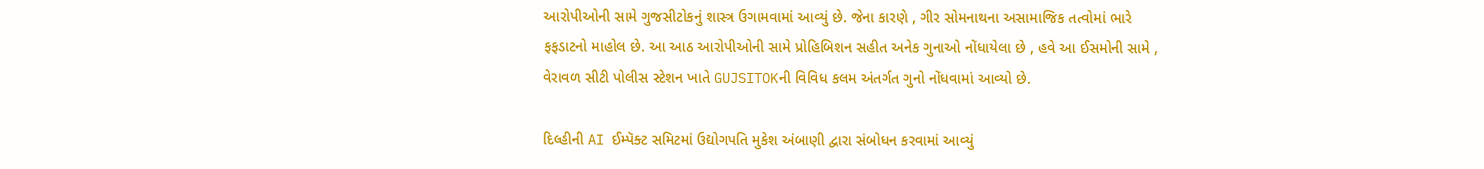આરોપીઓની સામે ગુજસીટોકનું શાસ્ત્ર ઉગામવામાં આવ્યું છે. જેના કારણે , ગીર સોમનાથના અસામાજિક તત્વોમાં ભારે ફફડાટનો માહોલ છે. આ આઠ આરોપીઓની સામે પ્રોહિબિશન સહીત અનેક ગુનાઓ નોંધાયેલા છે , હવે આ ઈસમોની સામે , વેરાવળ સીટી પોલીસ સ્ટેશન ખાતે GUJSITOKની વિવિધ કલમ અંતર્ગત ગુનો નોંધવામાં આવ્યો છે.

દિલ્હીની AI ઈમ્પૅક્ટ સમિટમાં ઉદ્યોગપતિ મુકેશ અંબાણી દ્વારા સંબોધન કરવામાં આવ્યું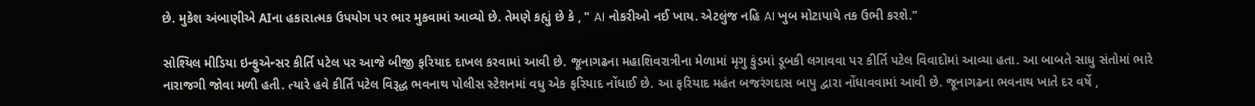છે. મુકેશ અંબાણીએ AIના હકારાત્મક ઉપયોગ પર ભાર મુકવામાં આવ્યો છે. તેમણે કહ્યું છે કે , " AI નોકરીઓ નઈ ખાય. એટલુંજ નહિ AI ખુબ મોટાપાયે તક ઉભી કરશે."

સોશ્યિલ મીડિયા ઇન્ફુએન્સર કીર્તિ પટેલ પર આજે બીજી ફરિયાદ દાખલ કરવામાં આવી છે. જૂનાગઢના મહાશિવરાત્રીના મેળામાં મૃગુ કુંડમાં ડૂબકી લગાવવા પર કીર્તિ પટેલ વિવાદોમાં આવ્યા હતા. આ બાબતે સાધુ સંતોમાં ભારે નારાજગી જોવા મળી હતી. ત્યારે હવે કીર્તિ પટેલ વિરૂદ્ધ ભવનાથ પોલીસ સ્ટેશનમાં વધુ એક ફરિયાદ નોંધાઈ છે. આ ફરિયાદ મહંત બજરંગદાસ બાપુ દ્વારા નોંધાવવામાં આવી છે. જૂનાગઢના ભવનાથ ખાતે દર વર્ષે ,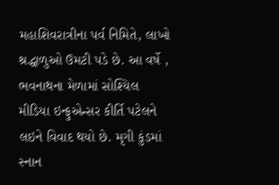મહાશિવરાત્રીના પર્વ નિમિતે, લાખો શ્રદ્ધાળુઓ ઉમટી પડે છે. આ વર્ષે , ભવનાથના મેળામાં સોશ્યિલ મીડિયા ઇન્ફુએન્સર કીર્તિ પટેલને લઇને વિવાદ થયો છે. મૃગી કુંડમાં સ્નાન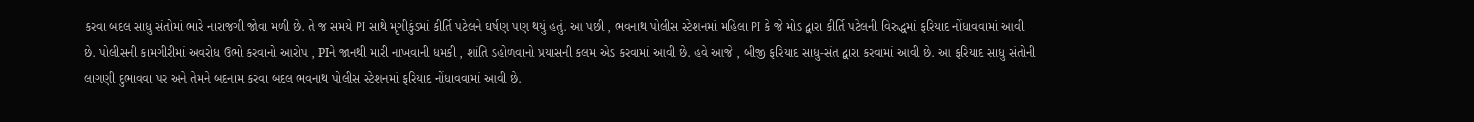કરવા બદલ સાધુ સંતોમાં ભારે નારાજગી જોવા મળી છે. તે જ સમયે PI સાથે મૃગીકુંડમાં કીર્તિ પટેલને ઘર્ષણ પણ થયું હતું. આ પછી , ભવનાથ પોલીસ સ્ટેશનમાં મહિલા PI કે જે મોડ દ્વારા કીર્તિ પટેલની વિરુદ્ધમાં ફરિયાદ નોંધાવવામાં આવી છે. પોલીસની કામગીરીમાં અવરોધ ઉભો કરવાનો આરોપ , PIને જાનથી મારી નાખવાની ધમકી , શાંતિ ડહોળવાનો પ્રયાસની કલમ એડ કરવામાં આવી છે. હવે આજે , બીજી ફરિયાદ સાધુ-સંત દ્વારા કરવામાં આવી છે. આ ફરિયાદ સાધુ સંતોની લાગણી દુભાવવા પર અને તેમને બદનામ કરવા બદલ ભવનાથ પોલીસ સ્ટેશનમાં ફરિયાદ નોંધાવવામાં આવી છે.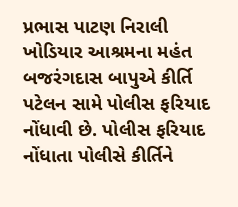પ્રભાસ પાટણ નિરાલી ખોડિયાર આશ્રમના મહંત બજરંગદાસ બાપુએ કીર્તિ પટેલન સામે પોલીસ ફરિયાદ નોંધાવી છે. પોલીસ ફરિયાદ નોંધાતા પોલીસે કીર્તિને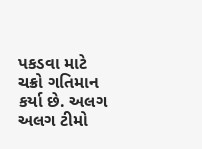પકડવા માટે ચક્રો ગતિમાન કર્યા છે. અલગ અલગ ટીમો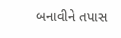બનાવીને તપાસ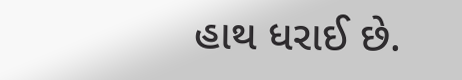હાથ ધરાઈ છે.